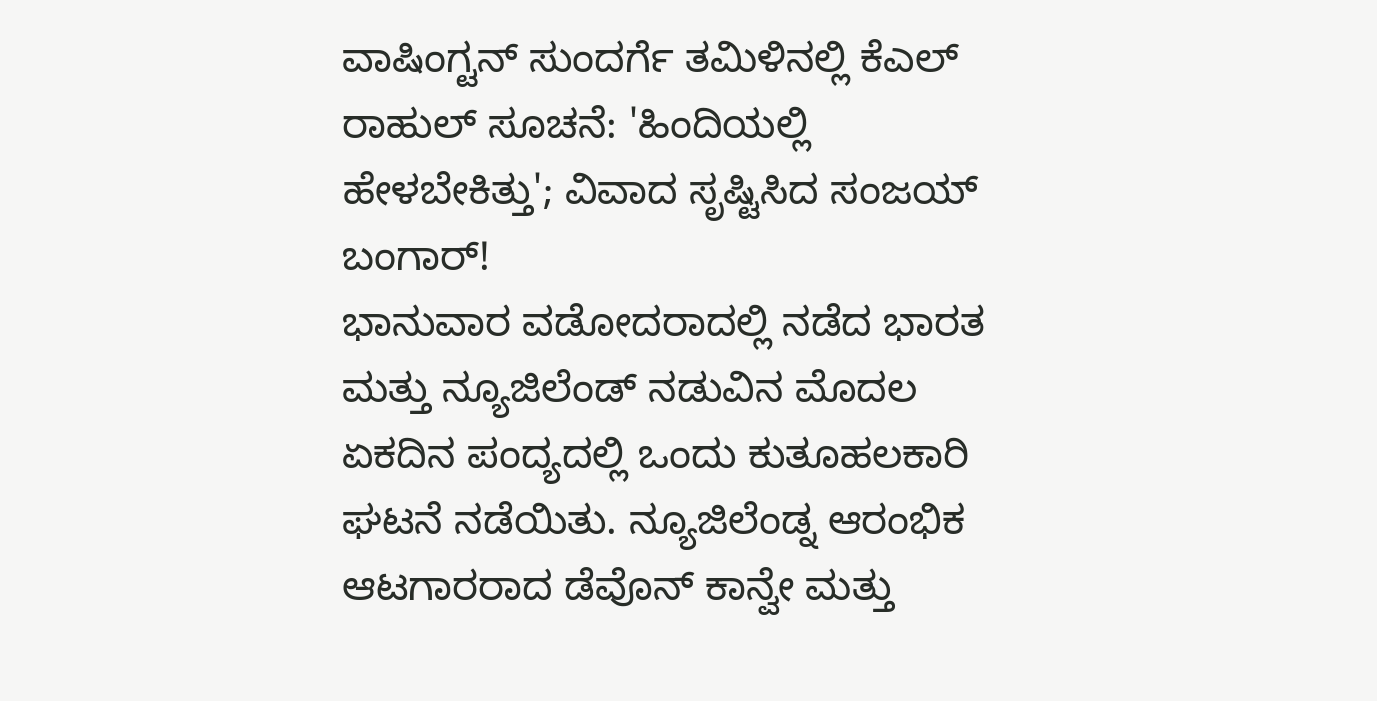ವಾಷಿಂಗ್ಟನ್ ಸುಂದರ್ಗೆ ತಮಿಳಿನಲ್ಲಿ ಕೆಎಲ್ ರಾಹುಲ್ ಸೂಚನೆ: 'ಹಿಂದಿಯಲ್ಲಿ ಹೇಳಬೇಕಿತ್ತು'; ವಿವಾದ ಸೃಷ್ಟಿಸಿದ ಸಂಜಯ್ ಬಂಗಾರ್!
ಭಾನುವಾರ ವಡೋದರಾದಲ್ಲಿ ನಡೆದ ಭಾರತ ಮತ್ತು ನ್ಯೂಜಿಲೆಂಡ್ ನಡುವಿನ ಮೊದಲ ಏಕದಿನ ಪಂದ್ಯದಲ್ಲಿ ಒಂದು ಕುತೂಹಲಕಾರಿ ಘಟನೆ ನಡೆಯಿತು. ನ್ಯೂಜಿಲೆಂಡ್ನ ಆರಂಭಿಕ ಆಟಗಾರರಾದ ಡೆವೊನ್ ಕಾನ್ವೇ ಮತ್ತು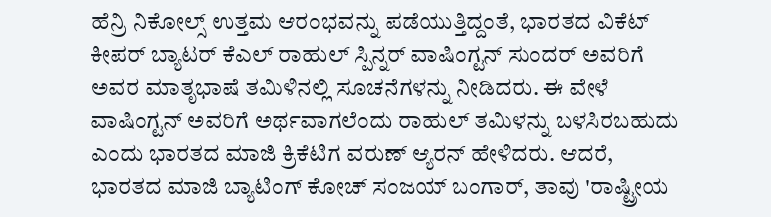ಹೆನ್ರಿ ನಿಕೋಲ್ಸ್ ಉತ್ತಮ ಆರಂಭವನ್ನು ಪಡೆಯುತ್ತಿದ್ದಂತೆ, ಭಾರತದ ವಿಕೆಟ್ ಕೀಪರ್ ಬ್ಯಾಟರ್ ಕೆಎಲ್ ರಾಹುಲ್ ಸ್ಪಿನ್ನರ್ ವಾಷಿಂಗ್ಟನ್ ಸುಂದರ್ ಅವರಿಗೆ ಅವರ ಮಾತೃಭಾಷೆ ತಮಿಳಿನಲ್ಲಿ ಸೂಚನೆಗಳನ್ನು ನೀಡಿದರು. ಈ ವೇಳೆ ವಾಷಿಂಗ್ಟನ್ ಅವರಿಗೆ ಅರ್ಥವಾಗಲೆಂದು ರಾಹುಲ್ ತಮಿಳನ್ನು ಬಳಸಿರಬಹುದು ಎಂದು ಭಾರತದ ಮಾಜಿ ಕ್ರಿಕೆಟಿಗ ವರುಣ್ ಆ್ಯರನ್ ಹೇಳಿದರು. ಆದರೆ, ಭಾರತದ ಮಾಜಿ ಬ್ಯಾಟಿಂಗ್ ಕೋಚ್ ಸಂಜಯ್ ಬಂಗಾರ್, ತಾವು 'ರಾಷ್ಟ್ರೀಯ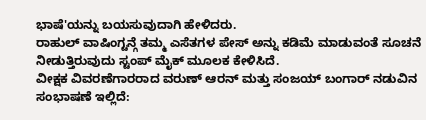ಭಾಷೆ'ಯನ್ನು ಬಯಸುವುದಾಗಿ ಹೇಳಿದರು.
ರಾಹುಲ್ ವಾಷಿಂಗ್ಟನ್ಗೆ ತಮ್ಮ ಎಸೆತಗಳ ಪೇಸ್ ಅನ್ನು ಕಡಿಮೆ ಮಾಡುವಂತೆ ಸೂಚನೆ ನೀಡುತ್ತಿರುವುದು ಸ್ಟಂಪ್ ಮೈಕ್ ಮೂಲಕ ಕೇಳಿಸಿದೆ.
ವೀಕ್ಷಕ ವಿವರಣೆಗಾರರಾದ ವರುಣ್ ಆರನ್ ಮತ್ತು ಸಂಜಯ್ ಬಂಗಾರ್ ನಡುವಿನ ಸಂಭಾಷಣೆ ಇಲ್ಲಿದೆ: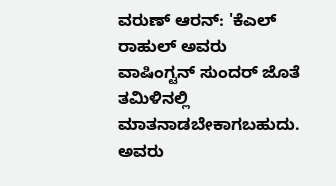ವರುಣ್ ಆರನ್: 'ಕೆಎಲ್ ರಾಹುಲ್ ಅವರು ವಾಷಿಂಗ್ಟನ್ ಸುಂದರ್ ಜೊತೆ ತಮಿಳಿನಲ್ಲಿ ಮಾತನಾಡಬೇಕಾಗಬಹುದು. ಅವರು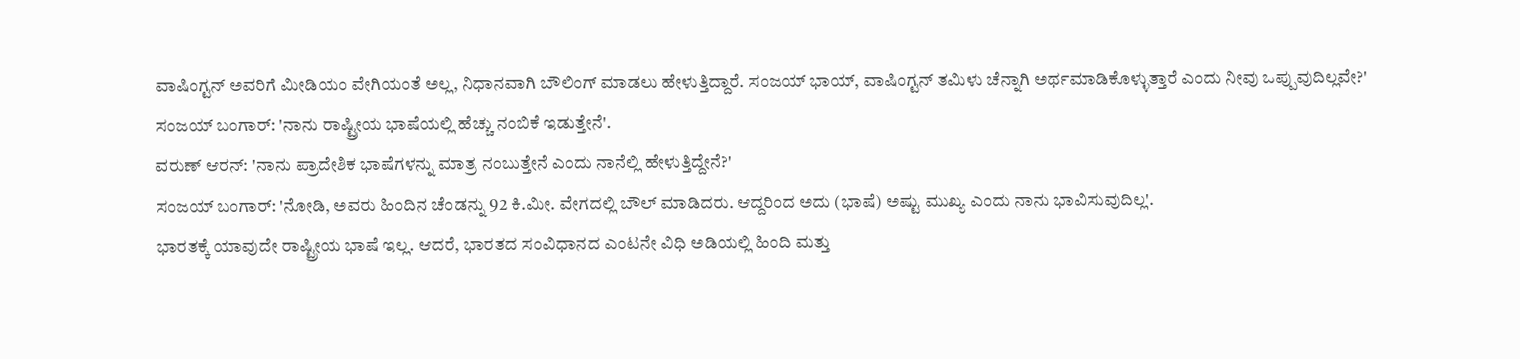ವಾಷಿಂಗ್ಟನ್ ಅವರಿಗೆ ಮೀಡಿಯಂ ವೇಗಿಯಂತೆ ಅಲ್ಲ, ನಿಧಾನವಾಗಿ ಬೌಲಿಂಗ್ ಮಾಡಲು ಹೇಳುತ್ತಿದ್ದಾರೆ. ಸಂಜಯ್ ಭಾಯ್, ವಾಷಿಂಗ್ಟನ್ ತಮಿಳು ಚೆನ್ನಾಗಿ ಅರ್ಥಮಾಡಿಕೊಳ್ಳುತ್ತಾರೆ ಎಂದು ನೀವು ಒಪ್ಪುವುದಿಲ್ಲವೇ?'
ಸಂಜಯ್ ಬಂಗಾರ್: 'ನಾನು ರಾಷ್ಟ್ರೀಯ ಭಾಷೆಯಲ್ಲಿ ಹೆಚ್ಚು ನಂಬಿಕೆ ಇಡುತ್ತೇನೆ'.
ವರುಣ್ ಆರನ್: 'ನಾನು ಪ್ರಾದೇಶಿಕ ಭಾಷೆಗಳನ್ನು ಮಾತ್ರ ನಂಬುತ್ತೇನೆ ಎಂದು ನಾನೆಲ್ಲಿ ಹೇಳುತ್ತಿದ್ದೇನೆ?'
ಸಂಜಯ್ ಬಂಗಾರ್: 'ನೋಡಿ, ಅವರು ಹಿಂದಿನ ಚೆಂಡನ್ನು 92 ಕಿ.ಮೀ. ವೇಗದಲ್ಲಿ ಬೌಲ್ ಮಾಡಿದರು. ಆದ್ದರಿಂದ ಅದು (ಭಾಷೆ) ಅಷ್ಟು ಮುಖ್ಯ ಎಂದು ನಾನು ಭಾವಿಸುವುದಿಲ್ಲ'.
ಭಾರತಕ್ಕೆ ಯಾವುದೇ ರಾಷ್ಟ್ರೀಯ ಭಾಷೆ ಇಲ್ಲ. ಆದರೆ, ಭಾರತದ ಸಂವಿಧಾನದ ಎಂಟನೇ ವಿಧಿ ಅಡಿಯಲ್ಲಿ ಹಿಂದಿ ಮತ್ತು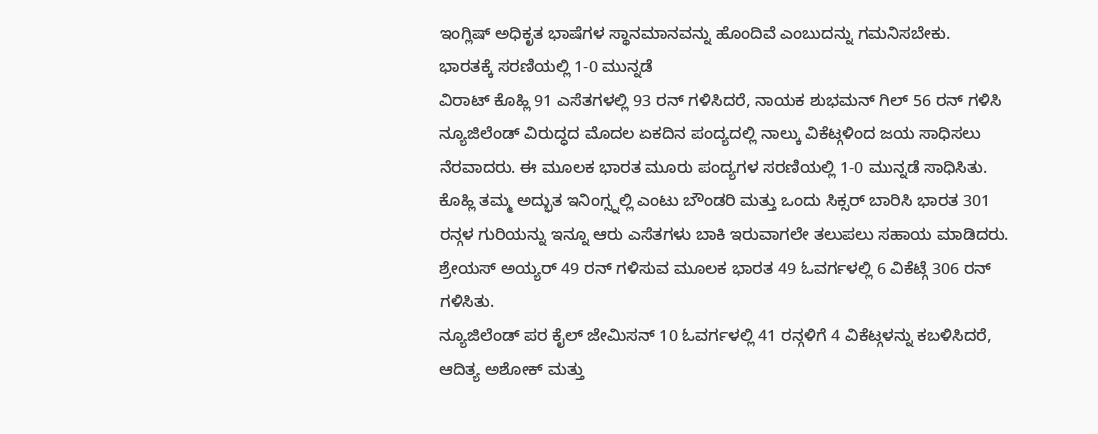ಇಂಗ್ಲಿಷ್ ಅಧಿಕೃತ ಭಾಷೆಗಳ ಸ್ಥಾನಮಾನವನ್ನು ಹೊಂದಿವೆ ಎಂಬುದನ್ನು ಗಮನಿಸಬೇಕು.
ಭಾರತಕ್ಕೆ ಸರಣಿಯಲ್ಲಿ 1-0 ಮುನ್ನಡೆ
ವಿರಾಟ್ ಕೊಹ್ಲಿ 91 ಎಸೆತಗಳಲ್ಲಿ 93 ರನ್ ಗಳಿಸಿದರೆ, ನಾಯಕ ಶುಭಮನ್ ಗಿಲ್ 56 ರನ್ ಗಳಿಸಿ ನ್ಯೂಜಿಲೆಂಡ್ ವಿರುದ್ಧದ ಮೊದಲ ಏಕದಿನ ಪಂದ್ಯದಲ್ಲಿ ನಾಲ್ಕು ವಿಕೆಟ್ಗಳಿಂದ ಜಯ ಸಾಧಿಸಲು ನೆರವಾದರು. ಈ ಮೂಲಕ ಭಾರತ ಮೂರು ಪಂದ್ಯಗಳ ಸರಣಿಯಲ್ಲಿ 1-0 ಮುನ್ನಡೆ ಸಾಧಿಸಿತು.
ಕೊಹ್ಲಿ ತಮ್ಮ ಅದ್ಭುತ ಇನಿಂಗ್ಸ್ನಲ್ಲಿ ಎಂಟು ಬೌಂಡರಿ ಮತ್ತು ಒಂದು ಸಿಕ್ಸರ್ ಬಾರಿಸಿ ಭಾರತ 301 ರನ್ಗಳ ಗುರಿಯನ್ನು ಇನ್ನೂ ಆರು ಎಸೆತಗಳು ಬಾಕಿ ಇರುವಾಗಲೇ ತಲುಪಲು ಸಹಾಯ ಮಾಡಿದರು. ಶ್ರೇಯಸ್ ಅಯ್ಯರ್ 49 ರನ್ ಗಳಿಸುವ ಮೂಲಕ ಭಾರತ 49 ಓವರ್ಗಳಲ್ಲಿ 6 ವಿಕೆಟ್ಗೆ 306 ರನ್ ಗಳಿಸಿತು.
ನ್ಯೂಜಿಲೆಂಡ್ ಪರ ಕೈಲ್ ಜೇಮಿಸನ್ 10 ಓವರ್ಗಳಲ್ಲಿ 41 ರನ್ಗಳಿಗೆ 4 ವಿಕೆಟ್ಗಳನ್ನು ಕಬಳಿಸಿದರೆ, ಆದಿತ್ಯ ಅಶೋಕ್ ಮತ್ತು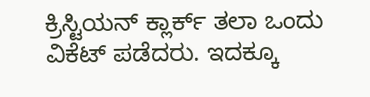ಕ್ರಿಸ್ಟಿಯನ್ ಕ್ಲಾರ್ಕ್ ತಲಾ ಒಂದು ವಿಕೆಟ್ ಪಡೆದರು. ಇದಕ್ಕೂ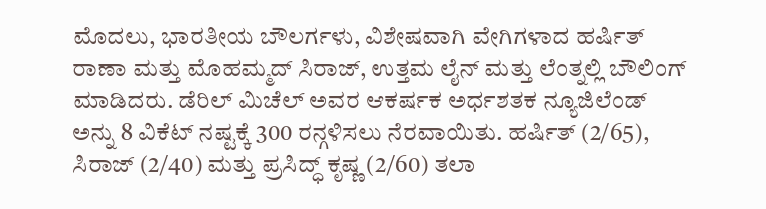ಮೊದಲು, ಭಾರತೀಯ ಬೌಲರ್ಗಳು, ವಿಶೇಷವಾಗಿ ವೇಗಿಗಳಾದ ಹರ್ಷಿತ್ ರಾಣಾ ಮತ್ತು ಮೊಹಮ್ಮದ್ ಸಿರಾಜ್, ಉತ್ತಮ ಲೈನ್ ಮತ್ತು ಲೆಂತ್ನಲ್ಲಿ ಬೌಲಿಂಗ್ ಮಾಡಿದರು. ಡೆರಿಲ್ ಮಿಚೆಲ್ ಅವರ ಆಕರ್ಷಕ ಅರ್ಧಶತಕ ನ್ಯೂಜಿಲೆಂಡ್ ಅನ್ನು 8 ವಿಕೆಟ್ ನಷ್ಟಕ್ಕೆ 300 ರನ್ಗಳಿಸಲು ನೆರವಾಯಿತು. ಹರ್ಷಿತ್ (2/65), ಸಿರಾಜ್ (2/40) ಮತ್ತು ಪ್ರಸಿದ್ಧ್ ಕೃಷ್ಣ (2/60) ತಲಾ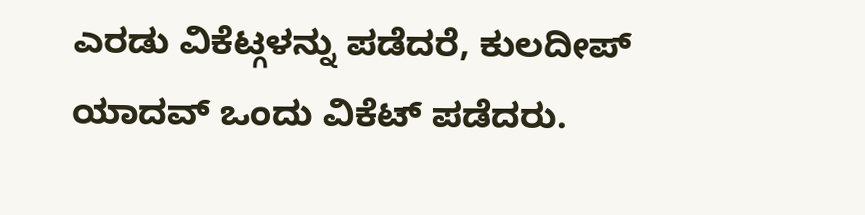ಎರಡು ವಿಕೆಟ್ಗಳನ್ನು ಪಡೆದರೆ, ಕುಲದೀಪ್ ಯಾದವ್ ಒಂದು ವಿಕೆಟ್ ಪಡೆದರು.